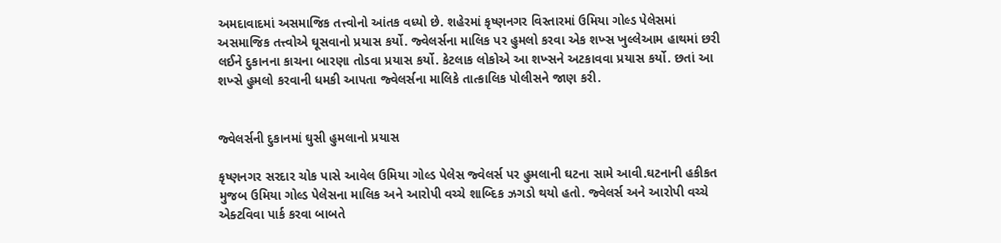અમદાવાદમાં અસમાજિક તત્ત્વોનો આંતક વધ્યો છે. શહેરમાં કૃષ્ણનગર વિસ્તારમાં ઉમિયા ગોલ્ડ પેલેસમાં અસમાજિક તત્ત્વોએ ઘૂસવાનો પ્રયાસ કર્યો. જ્વેલર્સના માલિક પર હુમલો કરવા એક શખ્સ ખુલ્લેઆમ હાથમાં છરી લઈને દુકાનના કાચના બારણા તોડવા પ્રયાસ કર્યો. કેટલાક લોકોએ આ શખ્સને અટકાવવા પ્રયાસ કર્યો. છતાં આ શખ્સે હુમલો કરવાની ધમકી આપતા જ્વેલર્સના માલિકે તાત્કાલિક પોલીસને જાણ કરી.


જ્વેલર્સની દુકાનમાં ઘુસી હુમલાનો પ્રયાસ

કૃષ્ણનગર સરદાર ચોક પાસે આવેલ ઉમિયા ગોલ્ડ પેલેસ જ્વેલર્સ પર હુમલાની ઘટના સામે આવી.ઘટનાની હકીકત મુજબ ઉમિયા ગોલ્ડ પેલેસના માલિક અને આરોપી વચ્ચે શાબ્દિક ઝગડો થયો હતો. જ્વેલર્સ અને આરોપી વચ્ચે એક્ટવિવા પાર્ક કરવા બાબતે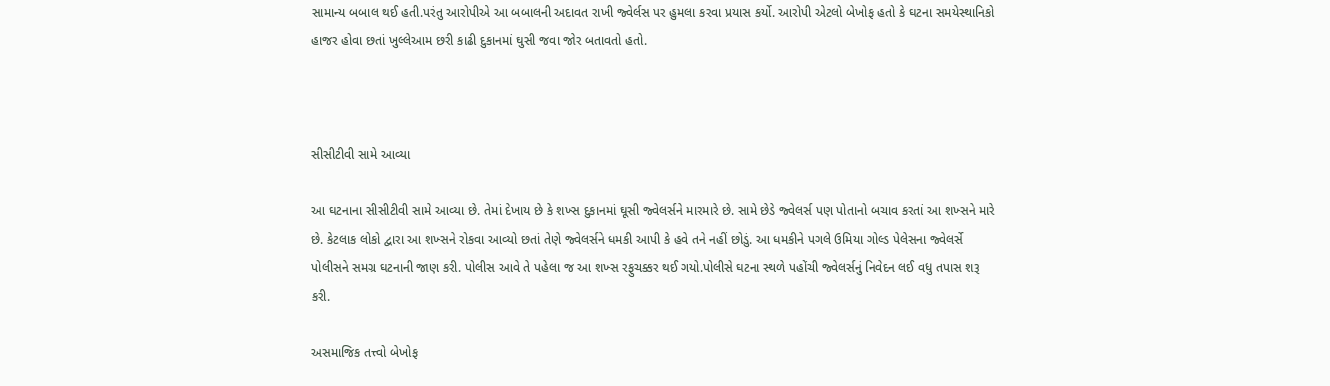સામાન્ય બબાલ થઈ હતી.પરંતુ આરોપીએ આ બબાલની અદાવત રાખી જ્વેર્લસ પર હુમલા કરવા પ્રયાસ કર્યો. આરોપી એટલો બેખોફ હતો કે ઘટના સમયેસ્થાનિકો હાજર હોવા છતાં ખુલ્લેઆમ છરી કાઢી દુકાનમાં ઘુસી જવા જોર બતાવતો હતો.



સીસીટીવી સામે આવ્યા

આ ઘટનાના સીસીટીવી સામે આવ્યા છે. તેમાં દેખાય છે કે શખ્સ દુકાનમાં ઘૂસી જ્વેલર્સને મારમારે છે. સામે છેડે જ્વેલર્સ પણ પોતાનો બચાવ કરતાં આ શખ્સને મારે છે. કેટલાક લોકો દ્વારા આ શખ્સને રોકવા આવ્યો છતાં તેણે જ્વેલર્સને ધમકી આપી કે હવે તને નહીં છોડું. આ ધમકીને પગલે ઉમિયા ગોલ્ડ પેલેસના જ્વેલર્સે પોલીસને સમગ્ર ઘટનાની જાણ કરી. પોલીસ આવે તે પહેલા જ આ શખ્સ રફુચક્કર થઈ ગયો.પોલીસે ઘટના સ્થળે પહોંચી જ્વેલર્સનું નિવેદન લઈ વધુ તપાસ શરૂ કરી.

અસમાજિક તત્ત્વો બેખોફ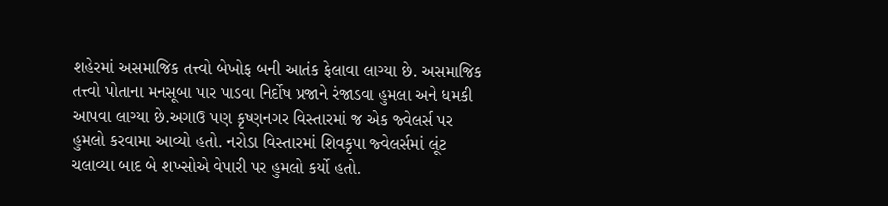શહેરમાં અસમાજિક તત્ત્વો બેખોફ બની આતંક ફેલાવા લાગ્યા છે. અસમાજિક તત્ત્વો પોતાના મનસૂબા પાર પાડવા નિર્દોષ પ્રજાને રંજાડવા હુમલા અને ધમકી આપવા લાગ્યા છે.અગાઉ પણ કૃષ્ણનગર વિસ્તારમાં જ એક જ્વેલર્સ પર હુમલો કરવામા આવ્યો હતો. નરોડા વિસ્તારમાં શિવકૃપા જ્વેલર્સમાં લૂંટ ચલાવ્યા બાદ બે શખ્સોએ વેપારી પર હુમલો કર્યો હતો.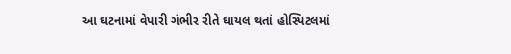આ ઘટનામાં વેપારી ગંભીર રીતે ઘાયલ થતાં હોસ્પિટલમાં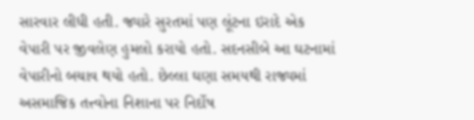સારવાર લીધી હતી. જ્યારે સુરતમાં પણ લૂંટના ઇરાદે એક વેપારી પર જીવલેણ હુમલો કરાયો હતો. સદનસીબે આ ઘટનામાં વેપારીનો બચાવ થયો હતો. છેલ્લા ઘણા સમયથી રાજ્યમાં અસમાજિક તત્ત્વોના નિશાના પર નિર્દોષ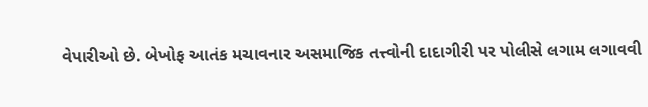વેપારીઓ છે. બેખોફ આતંક મચાવનાર અસમાજિક તત્ત્વોની દાદાગીરી પર પોલીસે લગામ લગાવવી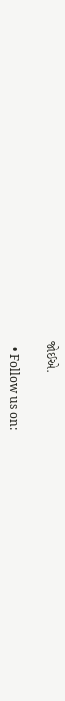જોઈએ.

  • Follow us on: